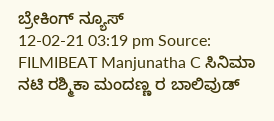ಬ್ರೇಕಿಂಗ್ ನ್ಯೂಸ್
12-02-21 03:19 pm Source: FILMIBEAT Manjunatha C ಸಿನಿಮಾ
ನಟಿ ರಶ್ಮಿಕಾ ಮಂದಣ್ಣ ರ ಬಾಲಿವುಡ್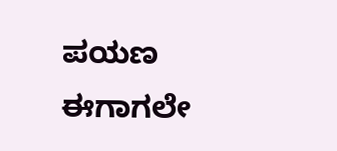ಪಯಣ ಈಗಾಗಲೇ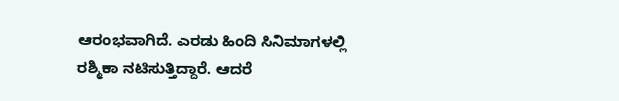ಆರಂಭವಾಗಿದೆ. ಎರಡು ಹಿಂದಿ ಸಿನಿಮಾಗಳಲ್ಲಿ ರಶ್ಮಿಕಾ ನಟಿಸುತ್ತಿದ್ದಾರೆ. ಆದರೆ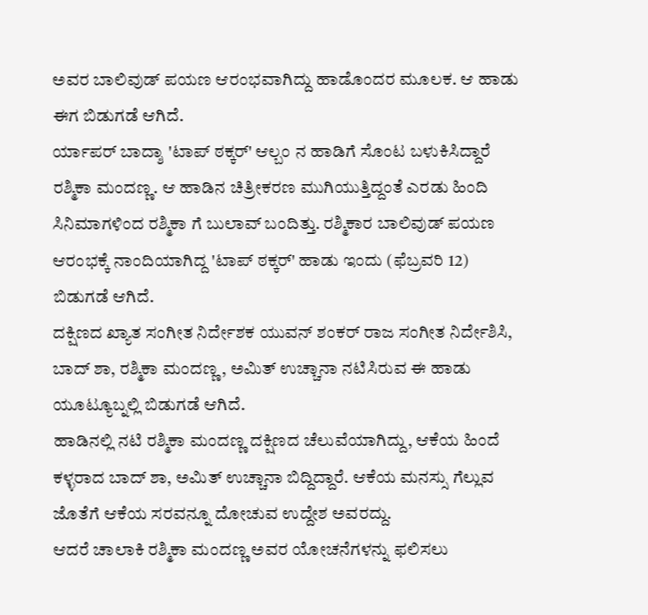ಅವರ ಬಾಲಿವುಡ್ ಪಯಣ ಆರಂಭವಾಗಿದ್ದು ಹಾಡೊಂದರ ಮೂಲಕ. ಆ ಹಾಡು ಈಗ ಬಿಡುಗಡೆ ಆಗಿದೆ.
ರ್ಯಾಪರ್ ಬಾದ್ಶಾ 'ಟಾಪ್ ಠಕ್ಕರ್' ಆಲ್ಬಂ ನ ಹಾಡಿಗೆ ಸೊಂಟ ಬಳುಕಿಸಿದ್ದಾರೆ ರಶ್ಮಿಕಾ ಮಂದಣ್ಣ. ಆ ಹಾಡಿನ ಚಿತ್ರೀಕರಣ ಮುಗಿಯುತ್ತಿದ್ದಂತೆ ಎರಡು ಹಿಂದಿ ಸಿನಿಮಾಗಳಿಂದ ರಶ್ಮಿಕಾ ಗೆ ಬುಲಾವ್ ಬಂದಿತ್ತು. ರಶ್ಮಿಕಾರ ಬಾಲಿವುಡ್ ಪಯಣ ಆರಂಭಕ್ಕೆ ನಾಂದಿಯಾಗಿದ್ದ 'ಟಾಪ್ ಠಕ್ಕರ್' ಹಾಡು ಇಂದು (ಫೆಬ್ರವರಿ 12) ಬಿಡುಗಡೆ ಆಗಿದೆ.
ದಕ್ಷಿಣದ ಖ್ಯಾತ ಸಂಗೀತ ನಿರ್ದೇಶಕ ಯುವನ್ ಶಂಕರ್ ರಾಜ ಸಂಗೀತ ನಿರ್ದೇಶಿಸಿ, ಬಾದ್ ಶಾ, ರಶ್ಮಿಕಾ ಮಂದಣ್ಣ, ಅಮಿತ್ ಉಚ್ಚಾನಾ ನಟಿಸಿರುವ ಈ ಹಾಡು ಯೂಟ್ಯೂಬ್ನಲ್ಲಿ ಬಿಡುಗಡೆ ಆಗಿದೆ.
ಹಾಡಿನಲ್ಲಿ ನಟಿ ರಶ್ಮಿಕಾ ಮಂದಣ್ಣ ದಕ್ಷಿಣದ ಚೆಲುವೆಯಾಗಿದ್ದು, ಆಕೆಯ ಹಿಂದೆ ಕಳ್ಳರಾದ ಬಾದ್ ಶಾ, ಅಮಿತ್ ಉಚ್ಚಾನಾ ಬಿದ್ದಿದ್ದಾರೆ. ಆಕೆಯ ಮನಸ್ಸು ಗೆಲ್ಲುವ ಜೊತೆಗೆ ಆಕೆಯ ಸರವನ್ನೂ ದೋಚುವ ಉದ್ದೇಶ ಅವರದ್ದು.
ಆದರೆ ಚಾಲಾಕಿ ರಶ್ಮಿಕಾ ಮಂದಣ್ಣ ಅವರ ಯೋಚನೆಗಳನ್ನು ಫಲಿಸಲು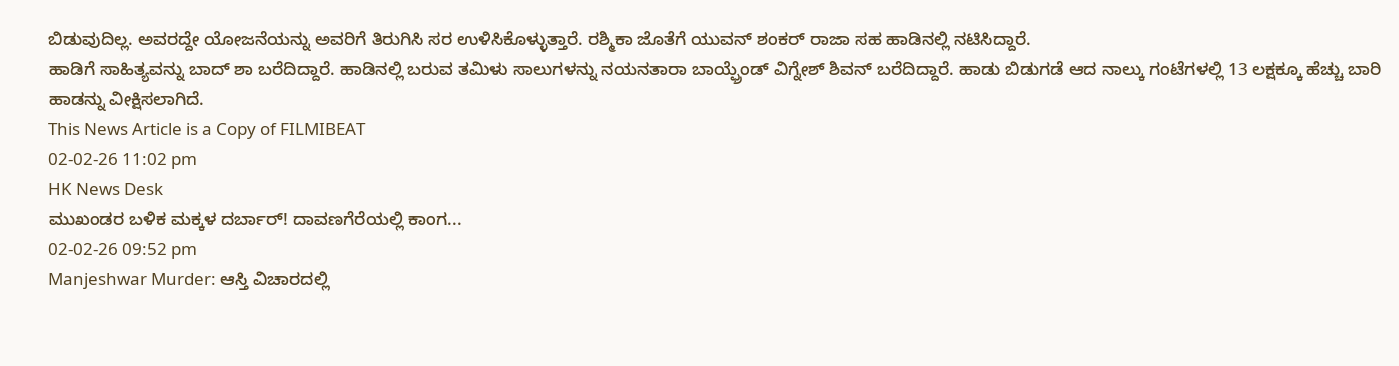ಬಿಡುವುದಿಲ್ಲ. ಅವರದ್ದೇ ಯೋಜನೆಯನ್ನು ಅವರಿಗೆ ತಿರುಗಿಸಿ ಸರ ಉಳಿಸಿಕೊಳ್ಳುತ್ತಾರೆ. ರಶ್ಮಿಕಾ ಜೊತೆಗೆ ಯುವನ್ ಶಂಕರ್ ರಾಜಾ ಸಹ ಹಾಡಿನಲ್ಲಿ ನಟಿಸಿದ್ದಾರೆ.
ಹಾಡಿಗೆ ಸಾಹಿತ್ಯವನ್ನು ಬಾದ್ ಶಾ ಬರೆದಿದ್ದಾರೆ. ಹಾಡಿನಲ್ಲಿ ಬರುವ ತಮಿಳು ಸಾಲುಗಳನ್ನು ನಯನತಾರಾ ಬಾಯ್ಫ್ರೆಂಡ್ ವಿಗ್ನೇಶ್ ಶಿವನ್ ಬರೆದಿದ್ದಾರೆ. ಹಾಡು ಬಿಡುಗಡೆ ಆದ ನಾಲ್ಕು ಗಂಟೆಗಳಲ್ಲಿ 13 ಲಕ್ಷಕ್ಕೂ ಹೆಚ್ಚು ಬಾರಿ ಹಾಡನ್ನು ವೀಕ್ಷಿಸಲಾಗಿದೆ.
This News Article is a Copy of FILMIBEAT
02-02-26 11:02 pm
HK News Desk
ಮುಖಂಡರ ಬಳಿಕ ಮಕ್ಕಳ ದರ್ಬಾರ್! ದಾವಣಗೆರೆಯಲ್ಲಿ ಕಾಂಗ...
02-02-26 09:52 pm
Manjeshwar Murder: ಆಸ್ತಿ ವಿಚಾರದಲ್ಲಿ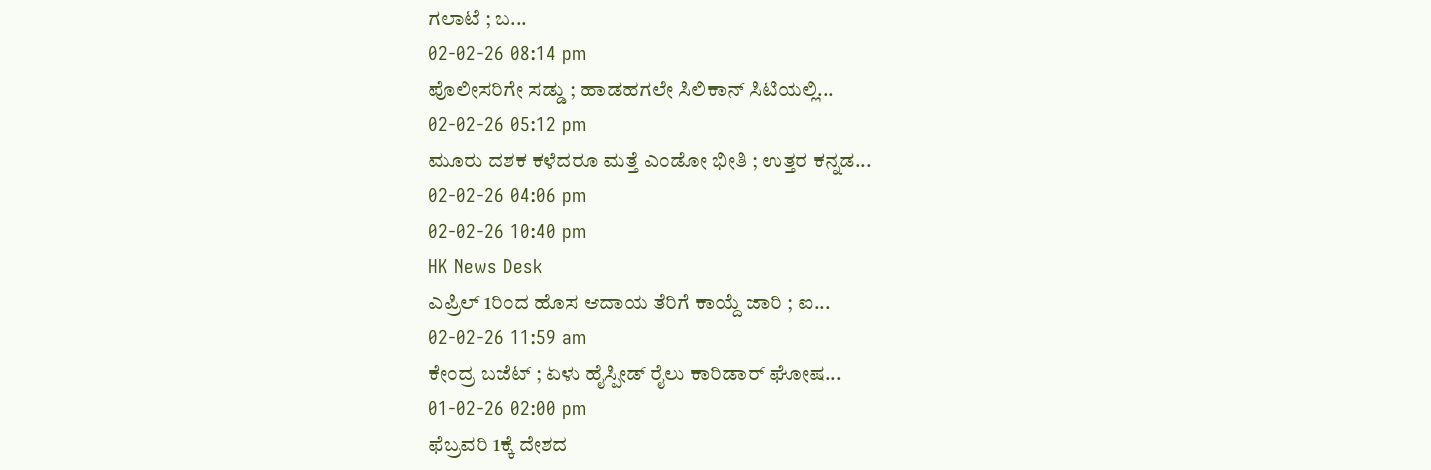ಗಲಾಟೆ ; ಬ...
02-02-26 08:14 pm
ಪೊಲೀಸರಿಗೇ ಸಡ್ಡು ; ಹಾಡಹಗಲೇ ಸಿಲಿಕಾನ್ ಸಿಟಿಯಲ್ಲಿ...
02-02-26 05:12 pm
ಮೂರು ದಶಕ ಕಳೆದರೂ ಮತ್ತೆ ಎಂಡೋ ಭೀತಿ ; ಉತ್ತರ ಕನ್ನಡ...
02-02-26 04:06 pm
02-02-26 10:40 pm
HK News Desk
ಎಪ್ರಿಲ್ 1ರಿಂದ ಹೊಸ ಆದಾಯ ತೆರಿಗೆ ಕಾಯ್ದೆ ಜಾರಿ ; ಐ...
02-02-26 11:59 am
ಕೇಂದ್ರ ಬಜೆಟ್ ; ಏಳು ಹೈಸ್ಪೀಡ್ ರೈಲು ಕಾರಿಡಾರ್ ಘೋಷ...
01-02-26 02:00 pm
ಫೆಬ್ರವರಿ 1ಕ್ಕೆ ದೇಶದ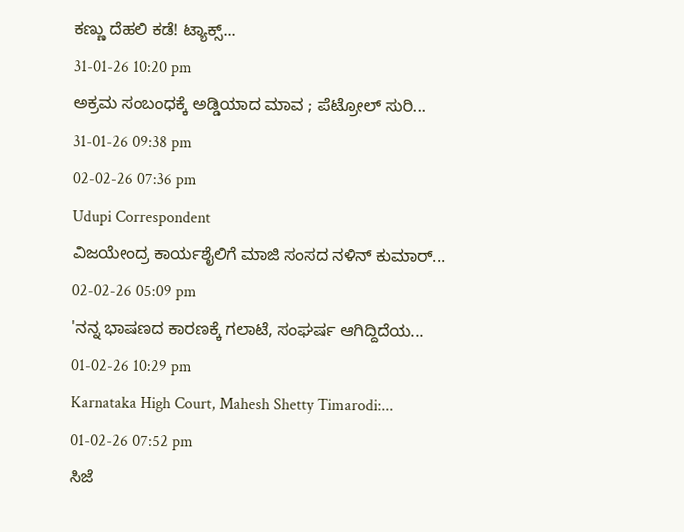ಕಣ್ಣು ದೆಹಲಿ ಕಡೆ! ಟ್ಯಾಕ್ಸ್...
31-01-26 10:20 pm
ಅಕ್ರಮ ಸಂಬಂಧಕ್ಕೆ ಅಡ್ಡಿಯಾದ ಮಾವ ; ಪೆಟ್ರೋಲ್ ಸುರಿ...
31-01-26 09:38 pm
02-02-26 07:36 pm
Udupi Correspondent
ವಿಜಯೇಂದ್ರ ಕಾರ್ಯಶೈಲಿಗೆ ಮಾಜಿ ಸಂಸದ ನಳಿನ್ ಕುಮಾರ್...
02-02-26 05:09 pm
'ನನ್ನ ಭಾಷಣದ ಕಾರಣಕ್ಕೆ ಗಲಾಟೆ, ಸಂಘರ್ಷ ಆಗಿದ್ದಿದೆಯ...
01-02-26 10:29 pm
Karnataka High Court, Mahesh Shetty Timarodi:...
01-02-26 07:52 pm
ಸಿಜೆ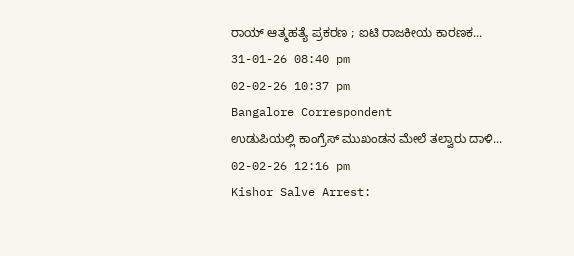ರಾಯ್ ಆತ್ಮಹತ್ಯೆ ಪ್ರಕರಣ ; ಐಟಿ ರಾಜಕೀಯ ಕಾರಣಕ...
31-01-26 08:40 pm
02-02-26 10:37 pm
Bangalore Correspondent
ಉಡುಪಿಯಲ್ಲಿ ಕಾಂಗ್ರೆಸ್ ಮುಖಂಡನ ಮೇಲೆ ತಲ್ವಾರು ದಾಳಿ...
02-02-26 12:16 pm
Kishor Salve Arrest: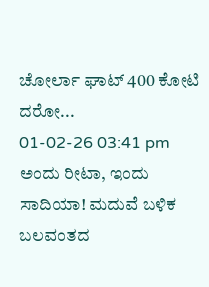ಚೋರ್ಲಾ ಘಾಟ್ 400 ಕೋಟಿ ದರೋ...
01-02-26 03:41 pm
ಅಂದು ರೀಟಾ, ಇಂದು ಸಾದಿಯಾ! ಮದುವೆ ಬಳಿಕ ಬಲವಂತದ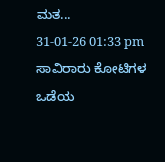ಮತ...
31-01-26 01:33 pm
ಸಾವಿರಾರು ಕೋಟಿಗಳ ಒಡೆಯ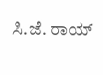ಸಿ.ಜೆ. ರಾಯ್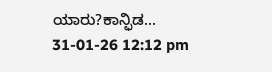ಯಾರು?ಕಾನ್ಫಿಡ...
31-01-26 12:12 pm